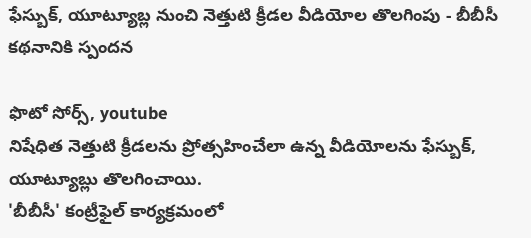ఫేస్బుక్, యూట్యూబ్ల నుంచి నెత్తుటి క్రీడల వీడియోల తొలగింపు - బీబీసీ కథనానికి స్పందన

ఫొటో సోర్స్, youtube
నిషేధిత నెత్తుటి క్రీడలను ప్రోత్సహించేలా ఉన్న వీడియోలను ఫేస్బుక్, యూట్యూబ్లు తొలగించాయి.
'బీబీసీ' కంట్రీఫైల్ కార్యక్రమంలో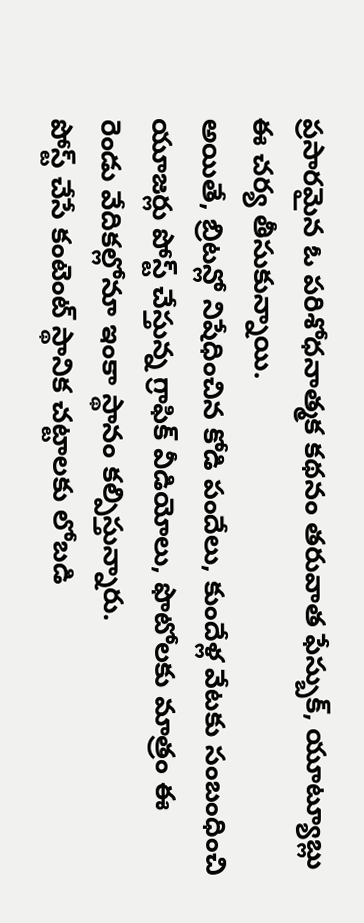ప్రసారమైన ఓ పరిశోధనాత్మక కథనం తరువాత ఫేస్బుక్, యూట్యూబ్లు ఈ చర్య తీసుకున్నాయి.
అయితే, బ్రిటన్లో నిషేధించిన కోడి పందేలు, కుందేళ్ల వేటకు సంబంధించి యూజర్లు పోస్ట్ చేస్తున్న గ్రాఫిక్ వీడియోలు, ఫొటోలకు మాత్రం ఈ రెండు వేదికల్లోనూ ఇంకా స్థానం కల్పిస్తున్నారు.
పోస్ట్ చేసే కంటెంట్ స్థానిక చట్టాలకు లోబడి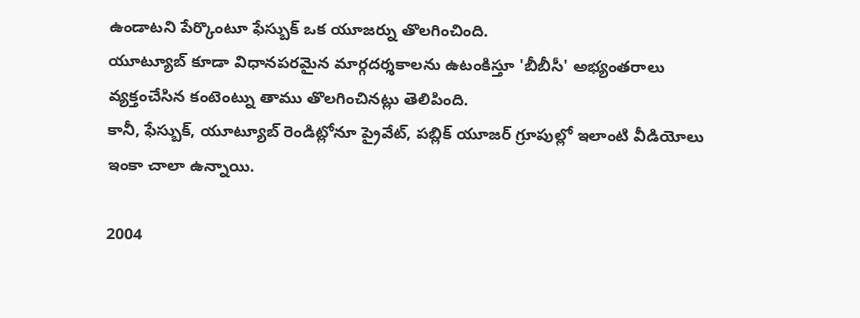ఉండాటని పేర్కొంటూ ఫేస్బుక్ ఒక యూజర్ను తొలగించింది.
యూట్యూబ్ కూడా విధానపరమైన మార్గదర్శకాలను ఉటంకిస్తూ 'బీబీసీ' అభ్యంతరాలు వ్యక్తంచేసిన కంటెంట్ను తాము తొలగించినట్లు తెలిపింది.
కానీ, ఫేస్బుక్, యూట్యూబ్ రెండిట్లోనూ ప్రైవేట్, పబ్లిక్ యూజర్ గ్రూపుల్లో ఇలాంటి వీడియోలు ఇంకా చాలా ఉన్నాయి.

2004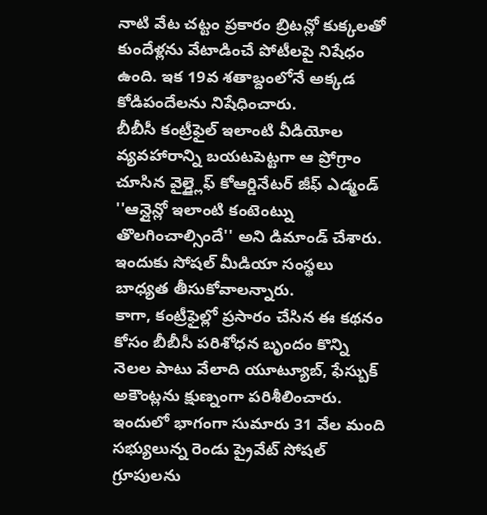నాటి వేట చట్టం ప్రకారం బ్రిటన్లో కుక్కలతో కుందేళ్లను వేటాడించే పోటీలపై నిషేధం ఉంది. ఇక 19వ శతాబ్దంలోనే అక్కడ కోడిపందేలను నిషేధించారు.
బీబీసీ కంట్రీఫైల్ ఇలాంటి వీడియోల వ్యవహారాన్ని బయటపెట్టగా ఆ ప్రోగ్రాం చూసిన వైల్డ్లైఫ్ కోఆర్డినేటర్ జీఫ్ ఎడ్మండ్ ''ఆన్లైన్లో ఇలాంటి కంటెంట్ను తొలగించాల్సిందే'' అని డిమాండ్ చేశారు. ఇందుకు సోషల్ మీడియా సంస్థలు బాధ్యత తీసుకోవాలన్నారు.
కాగా, కంట్రీఫైల్లో ప్రసారం చేసిన ఈ కథనం కోసం బీబీసీ పరిశోధన బృందం కొన్ని నెలల పాటు వేలాది యూట్యూబ్, ఫేస్బుక్ అకౌంట్లను క్షుణ్నంగా పరిశీలించారు. ఇందులో భాగంగా సుమారు 31 వేల మంది సభ్యులున్న రెండు ప్రైవేట్ సోషల్ గ్రూపులను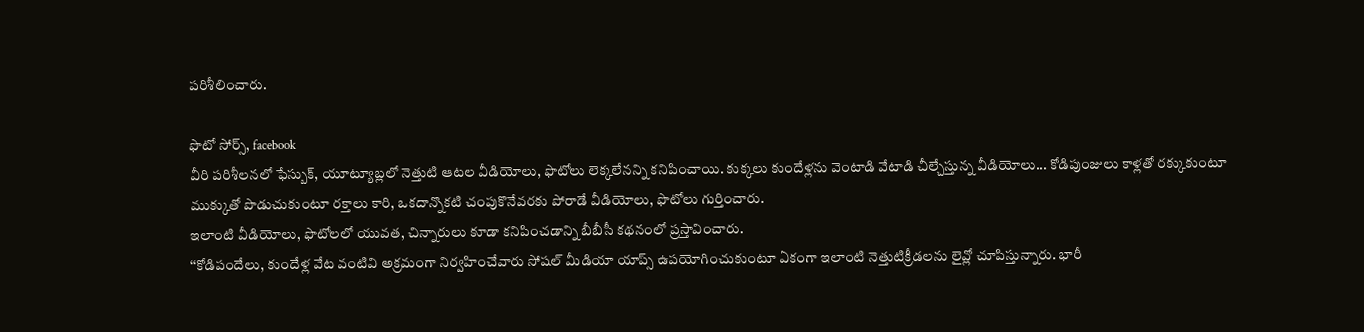పరిశీలించారు.

ఫొటో సోర్స్, facebook
వీరి పరిశీలనలో ఫేస్బుక్, యూట్యూబ్లలో నెత్తుటి ఆటల వీడియోలు, ఫొటోలు లెక్కలేనన్ని కనిపించాయి. కుక్కలు కుందేళ్లను వెంటాడి వేటాడి చీల్చేస్తున్న వీడియోలు... కోడిపుంజులు కాళ్లతో రక్కుకుంటూ ముక్కుతో పొడుచుకుంటూ రక్తాలు కారి, ఒకదాన్నొకటి చంపుకొనేవరకు పోరాడే వీడియోలు, ఫొటోలు గుర్తించారు.
ఇలాంటి వీడియోలు, ఫొటోలలో యువత, చిన్నారులు కూడా కనిపించడాన్ని బీబీసీ కథనంలో ప్రస్తావించారు.
‘‘కోడిపందేలు, కుందేళ్ల వేట వంటివి అక్రమంగా నిర్వహించేవారు సోషల్ మీడియా యాప్స్ ఉపయోగించుకుంటూ ఏకంగా ఇలాంటి నెత్తుటిక్రీడలను లైవ్లో చూపిస్తున్నారు. భారీ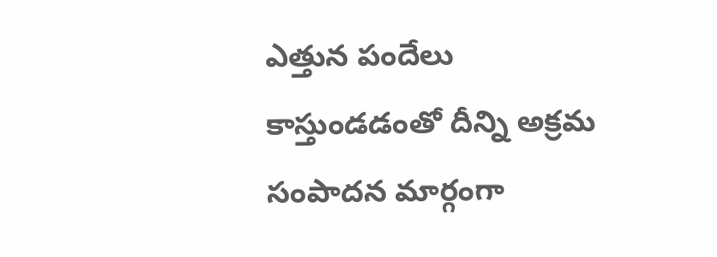ఎత్తున పందేలు కాస్తుండడంతో దీన్ని అక్రమ సంపాదన మార్గంగా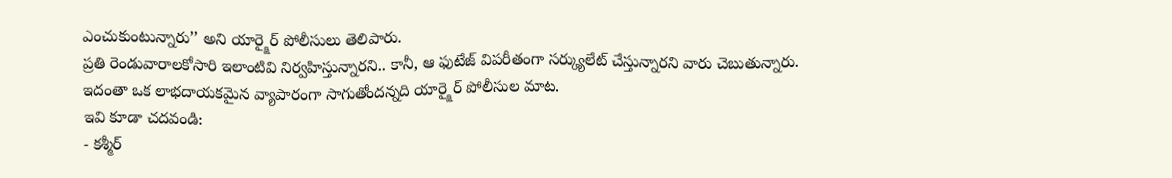ఎంచుకుంటున్నారు’’ అని యార్క్షైర్ పోలీసులు తెలిపారు.
ప్రతి రెండువారాలకోసారి ఇలాంటివి నిర్వహిస్తున్నారని.. కానీ, ఆ ఫుటేజ్ విపరీతంగా సర్క్యులేట్ చేస్తున్నారని వారు చెబుతున్నారు.
ఇదంతా ఒక లాభదాయకమైన వ్యాపారంగా సాగుతోందన్నది యార్క్షైర్ పోలీసుల మాట.
ఇవి కూడా చదవండి:
- కశ్మీర్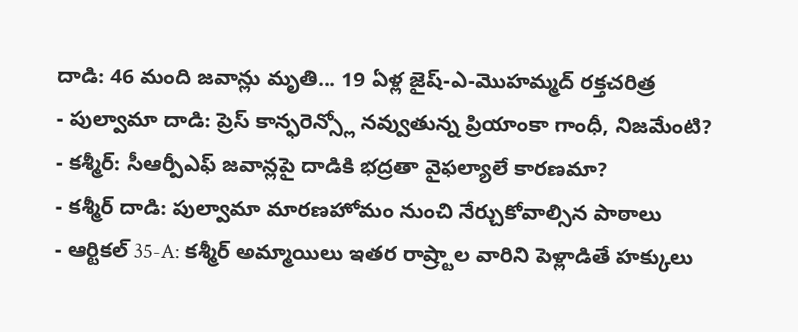దాడి: 46 మంది జవాన్లు మృతి... 19 ఏళ్ల జైష్-ఎ-మొహమ్మద్ రక్తచరిత్ర
- పుల్వామా దాడి: ప్రెస్ కాన్ఫరెన్స్లో నవ్వుతున్న ప్రియాంకా గాంధీ, నిజమేంటి?
- కశ్మీర్: సీఆర్పీఎఫ్ జవాన్లపై దాడికి భద్రతా వైఫల్యాలే కారణమా?
- కశ్మీర్ దాడి: పుల్వామా మారణహోమం నుంచి నేర్చుకోవాల్సిన పాఠాలు
- ఆర్టికల్ 35-A: కశ్మీర్ అమ్మాయిలు ఇతర రాష్ర్టాల వారిని పెళ్లాడితే హక్కులు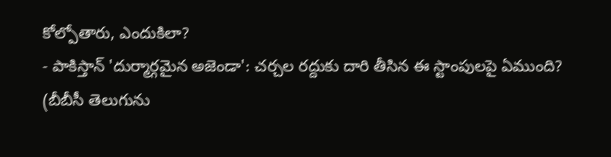కోల్పోతారు, ఎందుకిలా?
- పాకిస్తాన్ 'దుర్మార్గమైన అజెండా': చర్చల రద్దుకు దారి తీసిన ఈ స్టాంపులపై ఏముంది?
(బీబీసీ తెలుగును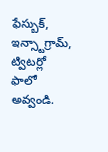ఫేస్బుక్, ఇన్స్టాగ్రామ్, ట్విటర్లో ఫాలో అవ్వండి.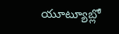యూట్యూబ్లో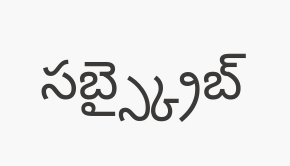సబ్స్క్రైబ్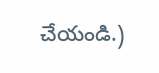చేయండి.)